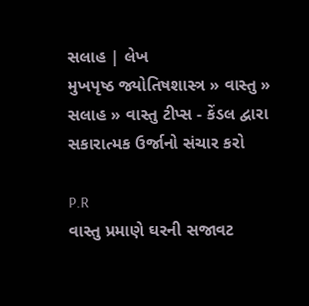સલાહ | લેખ
મુખપૃષ્ઠ જ્યોતિષશાસ્ત્ર » વાસ્તુ » સલાહ » વાસ્તુ ટીપ્સ - કેંડલ દ્વારા સકારાત્મક ઉર્જાનો સંચાર કરો

P.R
વાસ્તુ પ્રમાણે ઘરની સજાવટ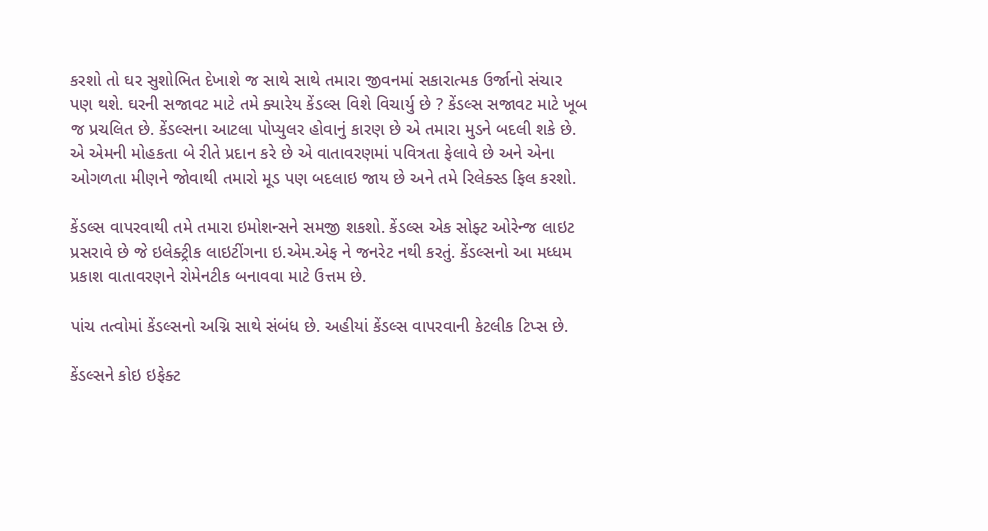કરશો તો ઘર સુશોભિત દેખાશે જ સાથે સાથે તમારા જીવનમાં સકારાત્મક ઉર્જાનો સંચાર પણ થશે. ઘરની સજાવટ માટે તમે ક્યારેય કેંડલ્સ વિશે વિચાર્યુ છે ? કેંડલ્સ સજાવટ માટે ખૂબ જ પ્રચલિત છે. કેંડલ્સના આટલા પોપ્યુલર હોવાનું કારણ છે એ તમારા મુડને બદલી શકે છે. એ એમની મોહકતા બે રીતે પ્રદાન કરે છે એ વાતાવરણમાં પવિત્રતા ફેલાવે છે અને એના ઓગળતા મીણને જોવાથી તમારો મૂડ પણ બદલાઇ જાય છે અને તમે રિલેક્સ્ડ ફિલ કરશો.

કેંડલ્સ વાપરવાથી તમે તમારા ઇમોશન્સને સમજી શકશો. કેંડલ્સ એક સોફ્ટ ઓરેન્જ લાઇટ પ્રસરાવે છે જે ઇલેક્ટ્રીક લાઇટીંગના ઇ.એમ.એફ ને જનરેટ નથી કરતું. કેંડલ્સનો આ મધ્ધમ પ્રકાશ વાતાવરણને રોમેનટીક બનાવવા માટે ઉત્તમ છે.

પાંચ તત્વોમાં કેંડલ્સનો અગ્નિ સાથે સંબંધ છે. અહીયાં કેંડલ્સ વાપરવાની કેટલીક ટિપ્સ છે.

કેંડલ્સને કોઇ ઇફેક્ટ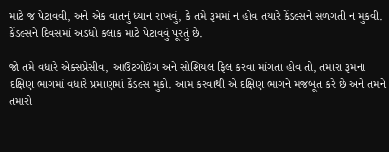માટે જ પેટાવવી, અને એક વાતનું ધ્યાન રાખવું, કે તમે રૂમમાં ન હોવ તયારે કેંડલ્સને સળગતી ન મુકવી. કેંડલ્સને દિવસમાં અડધો કલાક માટે પેટાવવું પૂરતું છે.

જો તમે વધારે એક્સપ્રેસીવ, આઉટગોઇંગ અને સોશિયલ ફિલ કરવા માંગતા હોવ તો, તમારા રૂમના દક્ષિણ ભાગમાં વધારે પ્રમાણમાં કેંડલ્સ મુકો. આમ કરવાથી એ દક્ષિણ ભાગને મજબૂત કરે છે અને તમને તમારો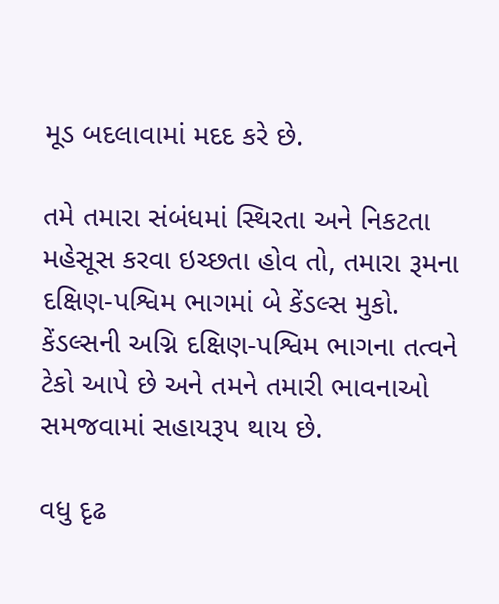મૂડ બદલાવામાં મદદ કરે છે.

તમે તમારા સંબંધમાં સ્થિરતા અને નિકટતા મહેસૂસ કરવા ઇચ્છતા હોવ તો, તમારા રૂમના દક્ષિણ-પશ્વિમ ભાગમાં બે કેંડલ્સ મુકો. કેંડલ્સની અગ્નિ દક્ષિણ-પશ્વિમ ભાગના તત્વને ટેકો આપે છે અને તમને તમારી ભાવનાઓ સમજવામાં સહાયરૂપ થાય છે.

વધુ દૃઢ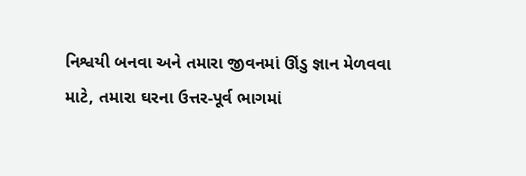નિશ્વયી બનવા અને તમારા જીવનમાં ઊંડુ જ્ઞાન મેળવવા માટે, તમારા ઘરના ઉત્તર-પૂર્વ ભાગમાં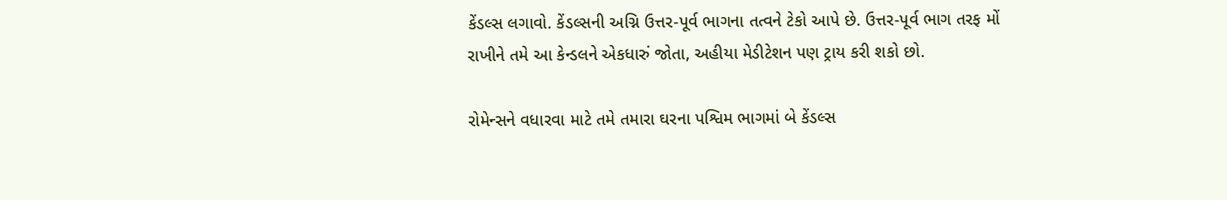કેંડલ્સ લગાવો. કેંડલ્સની અગ્નિ ઉત્તર-પૂર્વ ભાગના તત્વને ટેકો આપે છે. ઉત્તર-પૂર્વ ભાગ તરફ મોં રાખીને તમે આ કેન્ડલને એકધારું જોતા, અહીયા મેડીટેશન પણ ટ્રાય કરી શકો છો.

રોમેન્સને વધારવા માટે તમે તમારા ઘરના પશ્વિમ ભાગમાં બે કેંડલ્સ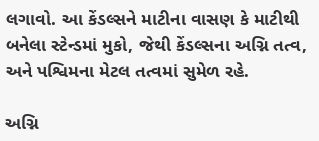લગાવો. આ કેંડલ્સને માટીના વાસણ કે માટીથી બનેલા સ્ટેન્ડમાં મુકો, જેથી કેંડલ્સના અગ્નિ તત્વ, અને પશ્વિમના મેટલ તત્વમાં સુમેળ રહે.

અગ્નિ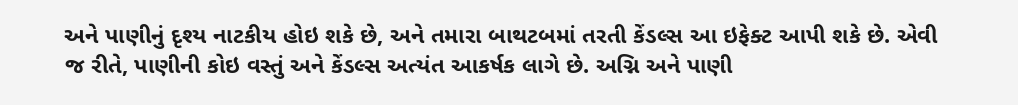અને પાણીનું દૃશ્ય નાટકીય હોઇ શકે છે, અને તમારા બાથટબમાં તરતી કેંડલ્સ આ ઇફેક્ટ આપી શકે છે. એવી જ રીતે, પાણીની કોઇ વસ્તું અને કેંડલ્સ અત્યંત આકર્ષક લાગે છે. અગ્નિ અને પાણી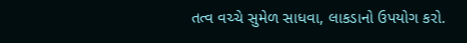તત્વ વચ્ચે સુમેળ સાધવા, લાકડાનો ઉપયોગ કરો.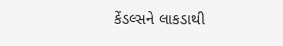કેંડલ્સને લાકડાથી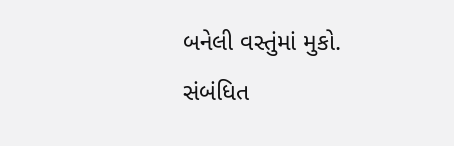બનેલી વસ્તુંમાં મુકો.
સંબંધિત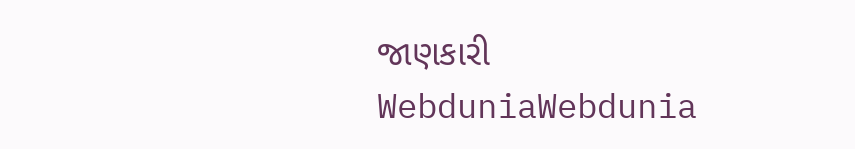જાણકારી
WebduniaWebdunia